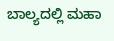ಬಾಲ್ಯದಲ್ಲಿ ಮಹಾ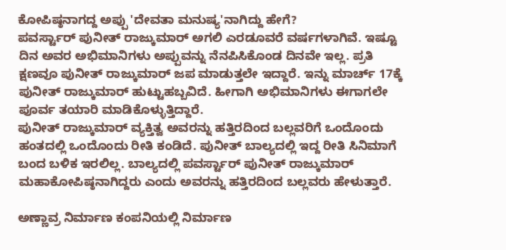ಕೋಪಿಷ್ಠನಾಗದ್ದ ಅಪ್ಪು 'ದೇವತಾ ಮನುಷ್ಯ'ನಾಗಿದ್ದು ಹೇಗೆ?
ಪವರ್ಸ್ಟಾರ್ ಪುನೀತ್ ರಾಜ್ಕುಮಾರ್ ಅಗಲಿ ಎರಡೂವರೆ ವರ್ಷಗಳಾಗಿವೆ. ಇಷ್ಟೂ ದಿನ ಅವರ ಅಭಿಮಾನಿಗಳು ಅಪ್ಪುವನ್ನು ನೆನಪಿಸಿಕೊಂಡ ದಿನವೇ ಇಲ್ಲ. ಪ್ರತಿ ಕ್ಷಣವೂ ಪುನೀತ್ ರಾಜ್ಕುಮಾರ್ ಜಪ ಮಾಡುತ್ತಲೇ ಇದ್ದಾರೆ. ಇನ್ನು ಮಾರ್ಚ್ 17ಕ್ಕೆ ಪುನೀತ್ ರಾಜ್ಕುಮಾರ್ ಹುಟ್ಟುಹಬ್ಬವಿದೆ. ಹೀಗಾಗಿ ಅಭಿಮಾನಿಗಳು ಈಗಾಗಲೇ ಪೂರ್ವ ತಯಾರಿ ಮಾಡಿಕೊಳ್ಳುತ್ತಿದ್ದಾರೆ.
ಪುನೀತ್ ರಾಜ್ಕುಮಾರ್ ವ್ಯಕ್ತಿತ್ವ ಅವರನ್ನು ಹತ್ತಿರದಿಂದ ಬಲ್ಲವರಿಗೆ ಒಂದೊಂದು ಹಂತದಲ್ಲಿ ಒಂದೊಂದು ರೀತಿ ಕಂಡಿದೆ. ಪುನೀತ್ ಬಾಲ್ಯದಲ್ಲಿ ಇದ್ದ ರೀತಿ ಸಿನಿಮಾಗೆ ಬಂದ ಬಳಿಕ ಇರಲಿಲ್ಲ. ಬಾಲ್ಯದಲ್ಲಿ ಪವರ್ಸ್ಟಾರ್ ಪುನೀತ್ ರಾಜ್ಕುಮಾರ್ ಮಹಾಕೋಪಿಷ್ಠನಾಗಿದ್ದರು ಎಂದು ಅವರನ್ನು ಹತ್ತಿರದಿಂದ ಬಲ್ಲವರು ಹೇಳುತ್ತಾರೆ.

ಅಣ್ಣಾವ್ರ ನಿರ್ಮಾಣ ಕಂಪನಿಯಲ್ಲಿ ನಿರ್ಮಾಣ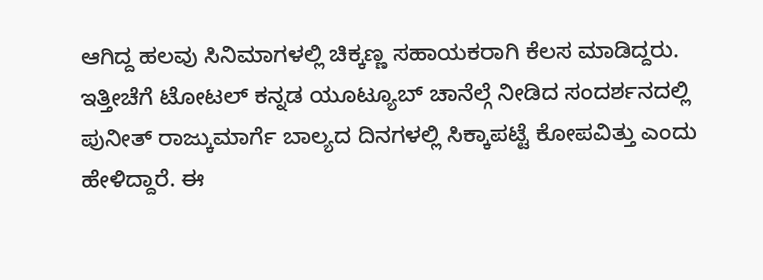ಆಗಿದ್ದ ಹಲವು ಸಿನಿಮಾಗಳಲ್ಲಿ ಚಿಕ್ಕಣ್ಣ ಸಹಾಯಕರಾಗಿ ಕೆಲಸ ಮಾಡಿದ್ದರು. ಇತ್ತೀಚೆಗೆ ಟೋಟಲ್ ಕನ್ನಡ ಯೂಟ್ಯೂಬ್ ಚಾನೆಲ್ಗೆ ನೀಡಿದ ಸಂದರ್ಶನದಲ್ಲಿ ಪುನೀತ್ ರಾಜ್ಕುಮಾರ್ಗೆ ಬಾಲ್ಯದ ದಿನಗಳಲ್ಲಿ ಸಿಕ್ಕಾಪಟ್ಟೆ ಕೋಪವಿತ್ತು ಎಂದು ಹೇಳಿದ್ದಾರೆ. ಈ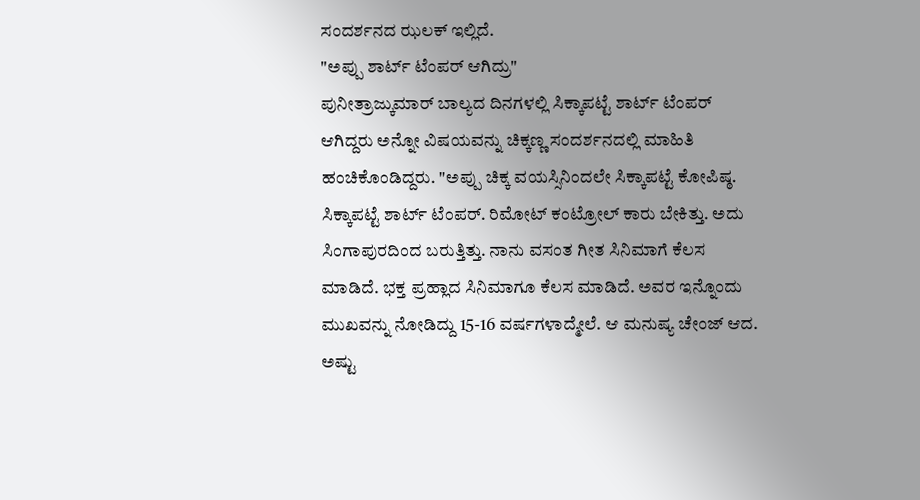ಸಂದರ್ಶನದ ಝಲಕ್ ಇಲ್ಲಿದೆ.
"ಅಪ್ಪು ಶಾರ್ಟ್ ಟೆಂಪರ್ ಆಗಿದ್ರು"
ಪುನೀತ್ರಾಜ್ಕುಮಾರ್ ಬಾಲ್ಯದ ದಿನಗಳಲ್ಲಿ ಸಿಕ್ಕಾಪಟ್ಟೆ ಶಾರ್ಟ್ ಟೆಂಪರ್ ಆಗಿದ್ದರು ಅನ್ನೋ ವಿಷಯವನ್ನು ಚಿಕ್ಕಣ್ಣ ಸಂದರ್ಶನದಲ್ಲಿ ಮಾಹಿತಿ ಹಂಚಿಕೊಂಡಿದ್ದರು. "ಅಪ್ಪು ಚಿಕ್ಕ ವಯಸ್ಸಿನಿಂದಲೇ ಸಿಕ್ಕಾಪಟ್ಟೆ ಕೋಪಿಷ್ಠ. ಸಿಕ್ಕಾಪಟ್ಟೆ ಶಾರ್ಟ್ ಟೆಂಪರ್. ರಿಮೋಟ್ ಕಂಟ್ರೋಲ್ ಕಾರು ಬೇಕಿತ್ತು. ಅದು ಸಿಂಗಾಪುರದಿಂದ ಬರುತ್ತಿತ್ತು. ನಾನು ವಸಂತ ಗೀತ ಸಿನಿಮಾಗೆ ಕೆಲಸ ಮಾಡಿದೆ. ಭಕ್ತ ಪ್ರಹ್ಲಾದ ಸಿನಿಮಾಗೂ ಕೆಲಸ ಮಾಡಿದೆ. ಅವರ ಇನ್ನೊಂದು ಮುಖವನ್ನು ನೋಡಿದ್ದು 15-16 ವರ್ಷಗಳಾದ್ಮೇಲೆ. ಆ ಮನುಷ್ಯ ಚೇಂಜ್ ಆದ. ಅಷ್ಟು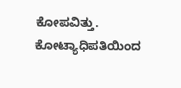ಕೋಪವಿತ್ತು. ಕೋಟ್ಯಾಧಿಪತಿಯಿಂದ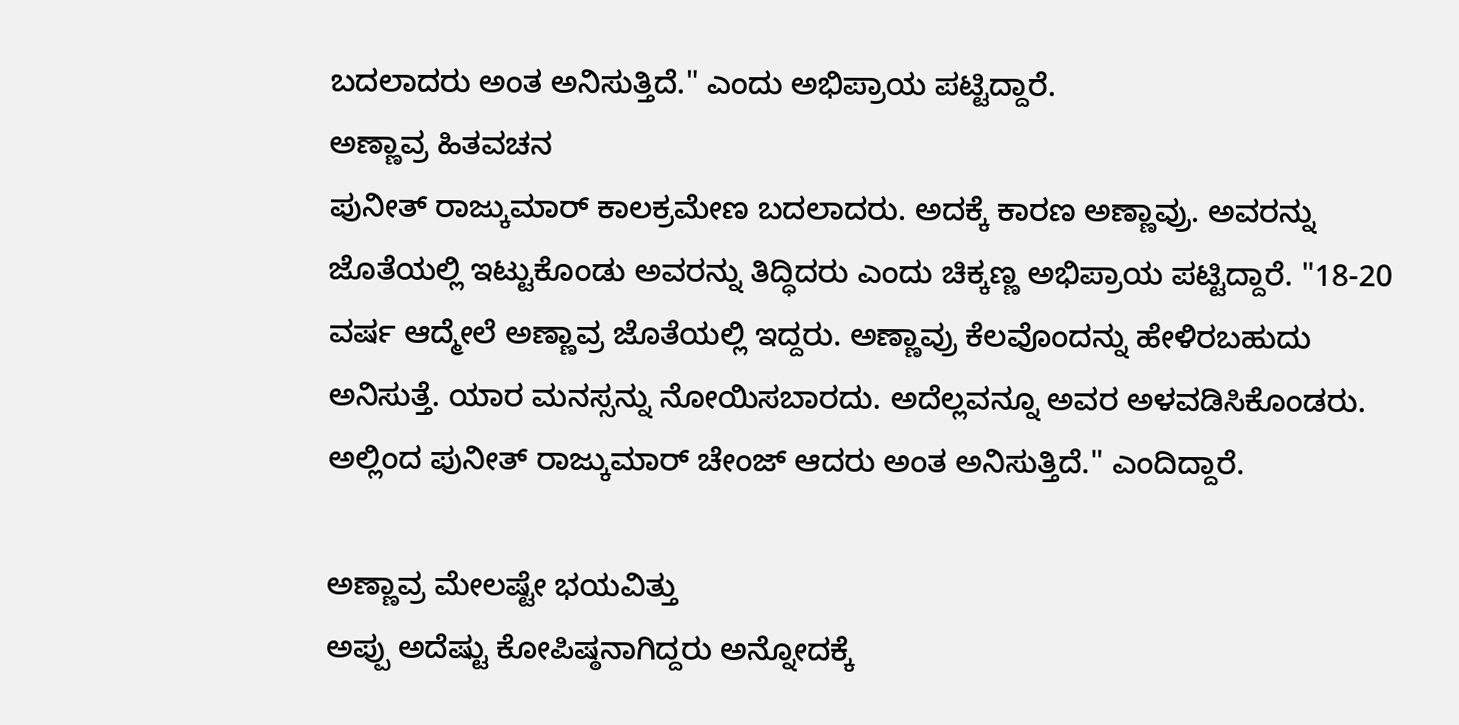ಬದಲಾದರು ಅಂತ ಅನಿಸುತ್ತಿದೆ." ಎಂದು ಅಭಿಪ್ರಾಯ ಪಟ್ಟಿದ್ದಾರೆ.
ಅಣ್ಣಾವ್ರ ಹಿತವಚನ
ಪುನೀತ್ ರಾಜ್ಕುಮಾರ್ ಕಾಲಕ್ರಮೇಣ ಬದಲಾದರು. ಅದಕ್ಕೆ ಕಾರಣ ಅಣ್ಣಾವ್ರು. ಅವರನ್ನು ಜೊತೆಯಲ್ಲಿ ಇಟ್ಟುಕೊಂಡು ಅವರನ್ನು ತಿದ್ಧಿದರು ಎಂದು ಚಿಕ್ಕಣ್ಣ ಅಭಿಪ್ರಾಯ ಪಟ್ಟಿದ್ದಾರೆ. "18-20 ವರ್ಷ ಆದ್ಮೇಲೆ ಅಣ್ಣಾವ್ರ ಜೊತೆಯಲ್ಲಿ ಇದ್ದರು. ಅಣ್ಣಾವ್ರು ಕೆಲವೊಂದನ್ನು ಹೇಳಿರಬಹುದು ಅನಿಸುತ್ತೆ. ಯಾರ ಮನಸ್ಸನ್ನು ನೋಯಿಸಬಾರದು. ಅದೆಲ್ಲವನ್ನೂ ಅವರ ಅಳವಡಿಸಿಕೊಂಡರು. ಅಲ್ಲಿಂದ ಪುನೀತ್ ರಾಜ್ಕುಮಾರ್ ಚೇಂಜ್ ಆದರು ಅಂತ ಅನಿಸುತ್ತಿದೆ." ಎಂದಿದ್ದಾರೆ.

ಅಣ್ಣಾವ್ರ ಮೇಲಷ್ಟೇ ಭಯವಿತ್ತು
ಅಪ್ಪು ಅದೆಷ್ಟು ಕೋಪಿಷ್ಠನಾಗಿದ್ದರು ಅನ್ನೋದಕ್ಕೆ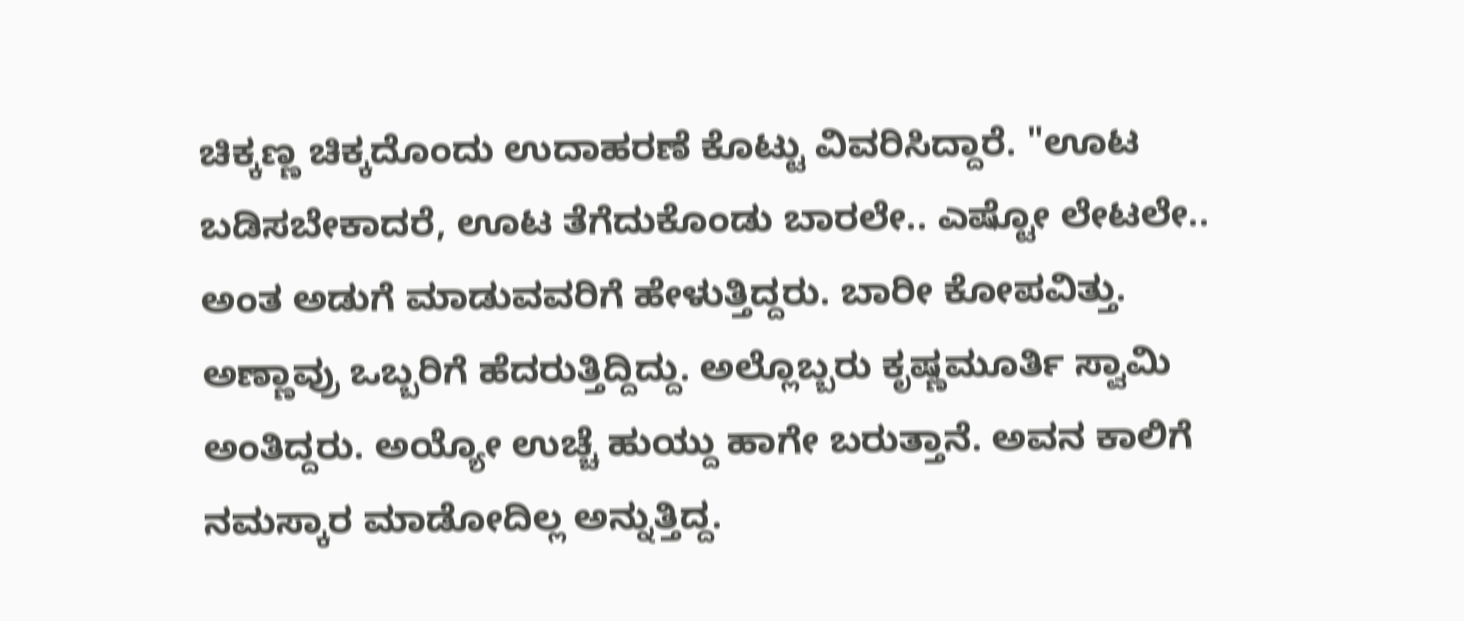ಚಿಕ್ಕಣ್ಣ ಚಿಕ್ಕದೊಂದು ಉದಾಹರಣೆ ಕೊಟ್ಟು ವಿವರಿಸಿದ್ದಾರೆ. "ಊಟ ಬಡಿಸಬೇಕಾದರೆ, ಊಟ ತೆಗೆದುಕೊಂಡು ಬಾರಲೇ.. ಎಷ್ಟೋ ಲೇಟಲೇ.. ಅಂತ ಅಡುಗೆ ಮಾಡುವವರಿಗೆ ಹೇಳುತ್ತಿದ್ದರು. ಬಾರೀ ಕೋಪವಿತ್ತು. ಅಣ್ಣಾವ್ರು ಒಬ್ಬರಿಗೆ ಹೆದರುತ್ತಿದ್ದಿದ್ದು. ಅಲ್ಲೊಬ್ಬರು ಕೃಷ್ಣಮೂರ್ತಿ ಸ್ವಾಮಿ ಅಂತಿದ್ದರು. ಅಯ್ಯೋ ಉಚ್ಚೆ ಹುಯ್ದು ಹಾಗೇ ಬರುತ್ತಾನೆ. ಅವನ ಕಾಲಿಗೆ ನಮಸ್ಕಾರ ಮಾಡೋದಿಲ್ಲ ಅನ್ನುತ್ತಿದ್ದ.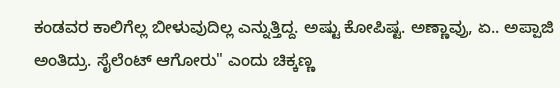ಕಂಡವರ ಕಾಲಿಗೆಲ್ಲ ಬೀಳುವುದಿಲ್ಲ ಎನ್ನುತ್ತಿದ್ದ. ಅಷ್ಟು ಕೋಪಿಷ್ಟ. ಅಣ್ಣಾವ್ರು, ಏ.. ಅಪ್ಪಾಜಿ ಅಂತಿದ್ರು. ಸೈಲೆಂಟ್ ಆಗೋರು" ಎಂದು ಚಿಕ್ಕಣ್ಣ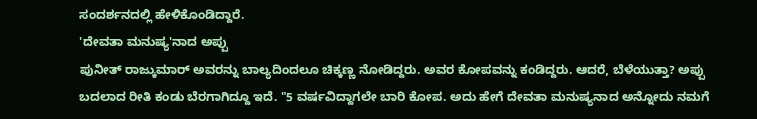ಸಂದರ್ಶನದಲ್ಲಿ ಹೇಳಿಕೊಂಡಿದ್ದಾರೆ.
'ದೇವತಾ ಮನುಷ್ಯ'ನಾದ ಅಪ್ಪು
ಪುನೀತ್ ರಾಜ್ಕುಮಾರ್ ಅವರನ್ನು ಬಾಲ್ಯದಿಂದಲೂ ಚಿಕ್ಕಣ್ಣ ನೋಡಿದ್ದರು. ಅವರ ಕೋಪವನ್ನು ಕಂಡಿದ್ದರು. ಆದರೆ, ಬೆಳೆಯುತ್ತಾ? ಅಪ್ಪು ಬದಲಾದ ರೀತಿ ಕಂಡು ಬೆರಗಾಗಿದ್ದೂ ಇದೆ. "5 ವರ್ಷವಿದ್ದಾಗಲೇ ಬಾರಿ ಕೋಪ. ಅದು ಹೇಗೆ ದೇವತಾ ಮನುಷ್ಯನಾದ ಅನ್ನೋದು ನಮಗೆ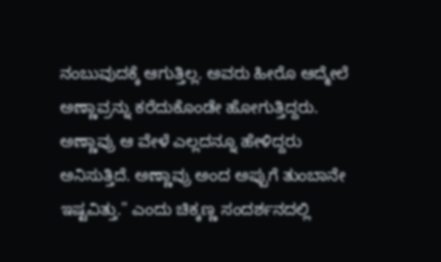ನಂಬುವುದಕ್ಕೆ ಆಗುತ್ತಿಲ್ಲ. ಅವರು ಹೀರೊ ಆದ್ಮೇಲೆ ಅಣ್ಣಾವ್ರನ್ನು ಕರೆದುಕೊಂಡೇ ಹೋಗುತ್ತಿದ್ದರು. ಅಣ್ಣಾವ್ರು ಆ ವೇಳೆ ಎಲ್ಲದನ್ನೂ ಹೇಳಿದ್ದರು ಅನಿಸುತ್ತಿದೆ. ಅಣ್ಣಾವ್ರು ಅಂದ ಅಪ್ಪುಗೆ ತುಂಬಾನೇ ಇಷ್ಟವಿತ್ತು." ಎಂದು ಚಿಕ್ಕಣ್ಣ ಸಂದರ್ಶನದಲ್ಲಿ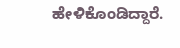ಹೇಳಿಕೊಂಡಿದ್ದಾರೆ.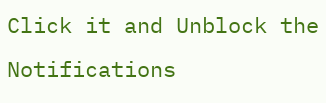Click it and Unblock the Notifications